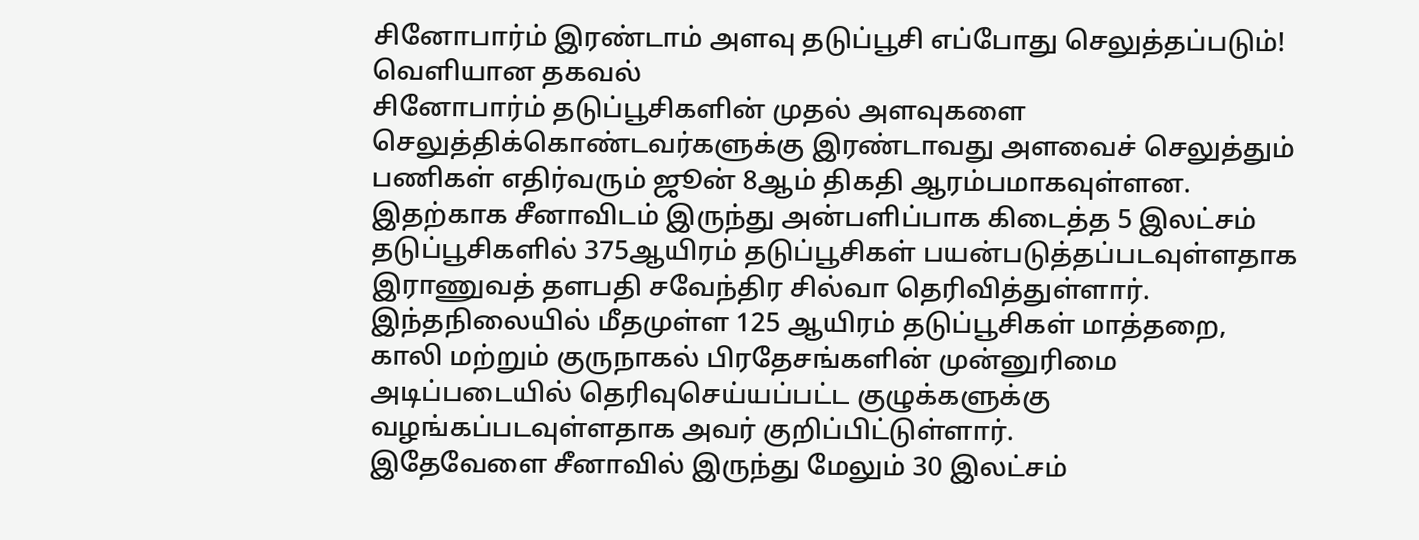சினோபார்ம் இரண்டாம் அளவு தடுப்பூசி எப்போது செலுத்தப்படும்! வெளியான தகவல்
சினோபார்ம் தடுப்பூசிகளின் முதல் அளவுகளை செலுத்திக்கொண்டவர்களுக்கு இரண்டாவது அளவைச் செலுத்தும் பணிகள் எதிர்வரும் ஜூன் 8ஆம் திகதி ஆரம்பமாகவுள்ளன.
இதற்காக சீனாவிடம் இருந்து அன்பளிப்பாக கிடைத்த 5 இலட்சம் தடுப்பூசிகளில் 375ஆயிரம் தடுப்பூசிகள் பயன்படுத்தப்படவுள்ளதாக இராணுவத் தளபதி சவேந்திர சில்வா தெரிவித்துள்ளார்.
இந்தநிலையில் மீதமுள்ள 125 ஆயிரம் தடுப்பூசிகள் மாத்தறை, காலி மற்றும் குருநாகல் பிரதேசங்களின் முன்னுரிமை அடிப்படையில் தெரிவுசெய்யப்பட்ட குழுக்களுக்கு வழங்கப்படவுள்ளதாக அவர் குறிப்பிட்டுள்ளார்.
இதேவேளை சீனாவில் இருந்து மேலும் 30 இலட்சம்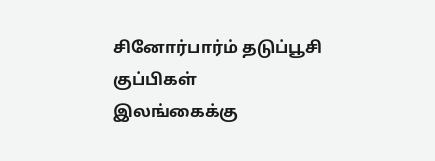சினோர்பார்ம் தடுப்பூசி குப்பிகள்
இலங்கைக்கு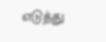எடுத்து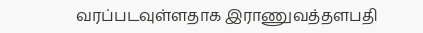வரப்படவுள்ளதாக இராணுவத்தளபதி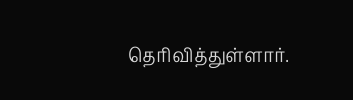தெரிவித்துள்ளார்.